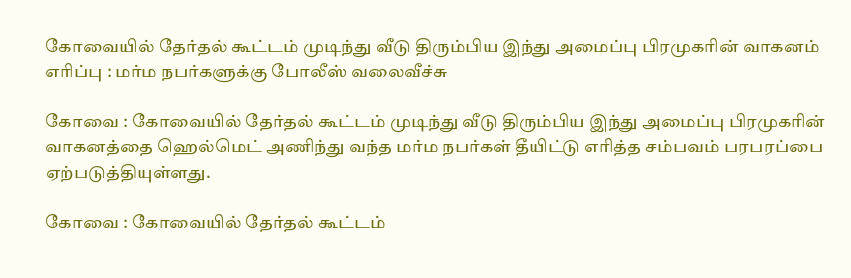கோவையில் தேர்தல் கூட்டம் முடிந்து வீடு திரும்பிய இந்து அமைப்பு பிரமுகரின் வாகனம் எரிப்பு : மர்ம நபர்களுக்கு போலீஸ் வலைவீச்சு

கோவை : கோவையில் தேர்தல் கூட்டம் முடிந்து வீடு திரும்பிய இந்து அமைப்பு பிரமுகரின் வாகனத்தை ஹெல்மெட் அணிந்து வந்த மர்ம நபர்கள் தீயிட்டு எரித்த சம்பவம் பரபரப்பை ஏற்படுத்தியுள்ளது.

கோவை : கோவையில் தேர்தல் கூட்டம்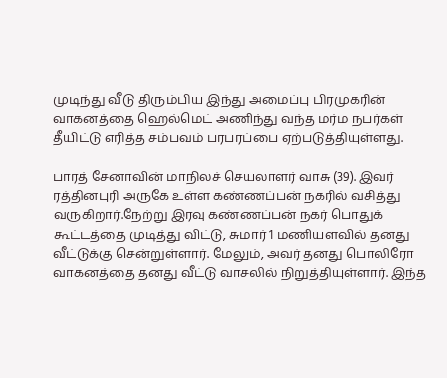முடிந்து வீடு திரும்பிய இந்து அமைப்பு பிரமுகரின் வாகனத்தை ஹெல்மெட் அணிந்து வந்த மர்ம நபர்கள் தீயிட்டு எரித்த சம்பவம் பரபரப்பை ஏற்படுத்தியுள்ளது.

பாரத் சேனாவின் மாநிலச் செயலாளர் வாசு (39). இவர் ரத்தினபுரி அருகே உள்ள கண்ணப்பன் நகரில் வசித்து வருகிறார்.நேற்று இரவு கண்ணப்பன் நகர் பொதுக் கூட்டத்தை முடித்து விட்டு, சுமார் 1 மணியளவில் தனது வீட்டுக்கு சென்றுள்ளார். மேலும், அவர் தனது பொலிரோ வாகனத்தை தனது வீட்டு வாசலில் நிறுத்தியுள்ளார். இந்த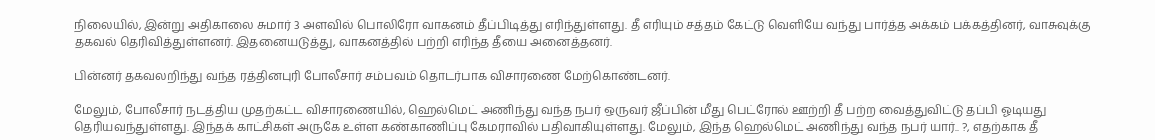நிலையில், இன்று அதிகாலை சுமார் 3 அளவில் பொலிரோ வாகனம் தீப்பிடித்து எரிந்துள்ளது. தீ எரியும் சத்தம் கேட்டு வெளியே வந்து பார்த்த அக்கம் பக்கத்தினர், வாசுவுக்கு தகவல் தெரிவித்துள்ளனர். இதனையடுத்து, வாகனத்தில் பற்றி எரிந்த தீயை அனைத்தனர்.

பின்னர் தகவலறிந்து வந்த ரத்தினபுரி போலீசார் சம்பவம் தொடர்பாக விசாரணை மேற்கொண்டனர்.

மேலும், போலீசார் நடத்திய முதற்கட்ட விசாரணையில், ஹெல்மெட் அணிந்து வந்த நபர் ஒருவர் ஜீப்பின் மீது பெட்ரோல் ஊற்றி தீ பற்ற வைத்துவிட்டு தப்பி ஓடியது தெரியவந்துள்ளது. இந்தக் காட்சிகள் அருகே உள்ள கண்காணிப்பு கேமராவில் பதிவாகியுள்ளது. மேலும், இந்த ஹெல்மெட் அணிந்து வந்த நபர் யார்.. ?, எதற்காக தீ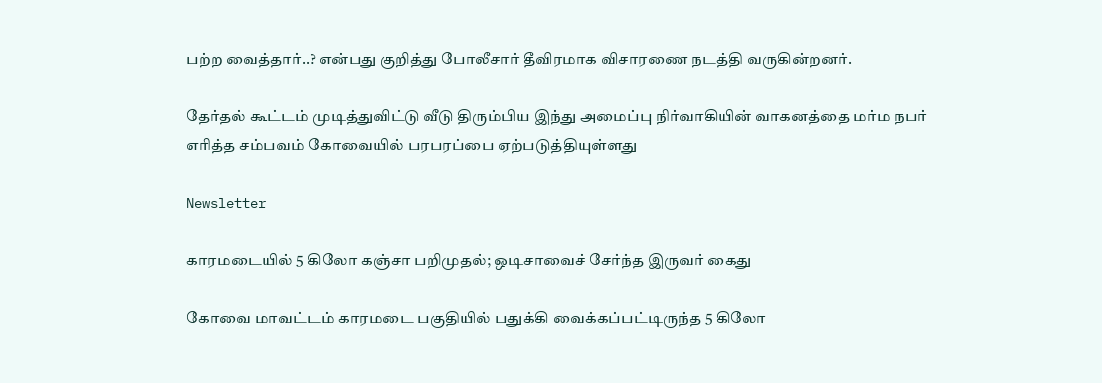பற்ற வைத்தார்..? என்பது குறித்து போலீசார் தீவிரமாக விசாரணை நடத்தி வருகின்றனர்.

தேர்தல் கூட்டம் முடித்துவிட்டு வீடு திரும்பிய இந்து அமைப்பு நிர்வாகியின் வாகனத்தை மர்ம நபர் எரித்த சம்பவம் கோவையில் பரபரப்பை ஏற்படுத்தியுள்ளது

Newsletter

காரமடையில் 5 கிலோ கஞ்சா பறிமுதல்; ஒடிசாவைச் சேர்ந்த இருவர் கைது

கோவை மாவட்டம் காரமடை பகுதியில் பதுக்கி வைக்கப்பட்டிருந்த 5 கிலோ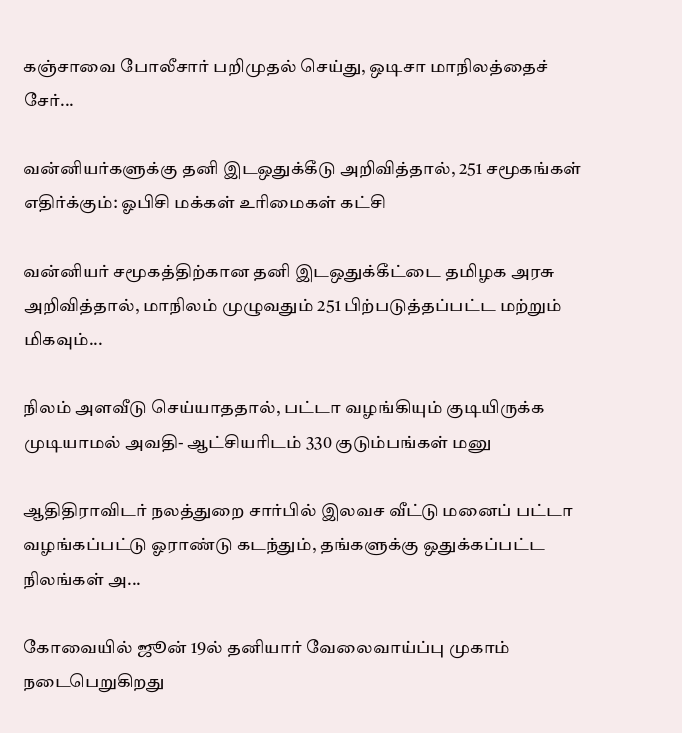கஞ்சாவை போலீசார் பறிமுதல் செய்து, ஒடிசா மாநிலத்தைச் சேர்...

வன்னியர்களுக்கு தனி இடஒதுக்கீடு அறிவித்தால், 251 சமூகங்கள் எதிர்க்கும்: ஓபிசி மக்கள் உரிமைகள் கட்சி

வன்னியர் சமூகத்திற்கான தனி இடஒதுக்கீட்டை தமிழக அரசு அறிவித்தால், மாநிலம் முழுவதும் 251 பிற்படுத்தப்பட்ட மற்றும் மிகவும்...

நிலம் அளவீடு செய்யாததால், பட்டா வழங்கியும் குடியிருக்க முடியாமல் அவதி- ஆட்சியரிடம் 330 குடும்பங்கள் மனு

ஆதிதிராவிடர் நலத்துறை சார்பில் இலவச வீட்டு மனைப் பட்டா வழங்கப்பட்டு ஓராண்டு கடந்தும், தங்களுக்கு ஒதுக்கப்பட்ட நிலங்கள் அ...

கோவையில் ஜூன் 19ல் தனியார் வேலைவாய்ப்பு முகாம் நடைபெறுகிறது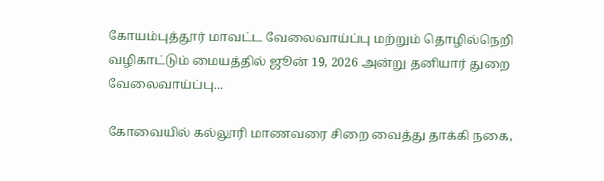கோயம்புத்தூர் மாவட்ட வேலைவாய்ப்பு மற்றும் தொழில்நெறி வழிகாட்டும் மையத்தில் ஜூன் 19, 2026 அன்று தனியார் துறை வேலைவாய்ப்பு...

கோவையில் கல்லூரி மாணவரை சிறை வைத்து தாக்கி நகை,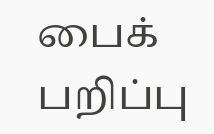பைக் பறிப்பு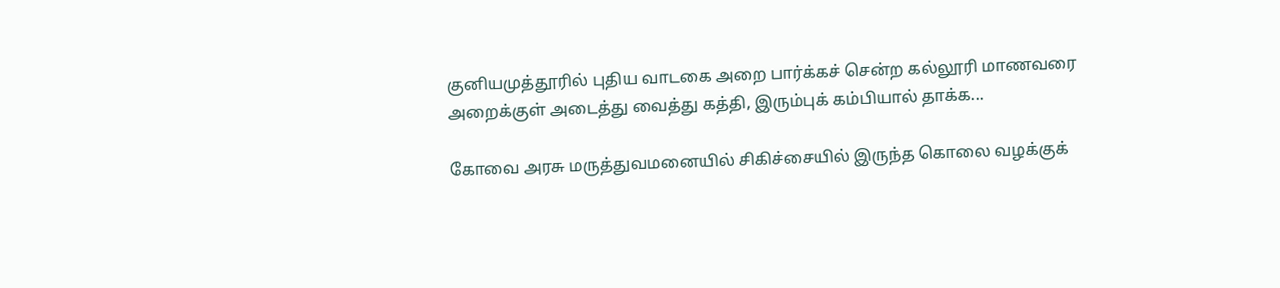குனியமுத்தூரில் புதிய வாடகை அறை பார்க்கச் சென்ற கல்லூரி மாணவரை அறைக்குள் அடைத்து வைத்து கத்தி, இரும்புக் கம்பியால் தாக்க...

கோவை அரசு மருத்துவமனையில் சிகிச்சையில் இருந்த கொலை வழக்குக்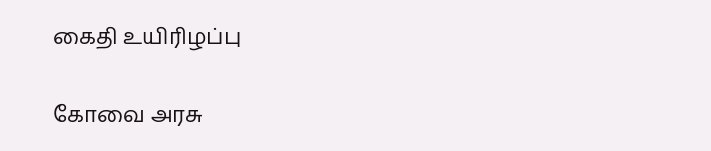கைதி உயிரிழப்பு

கோவை அரசு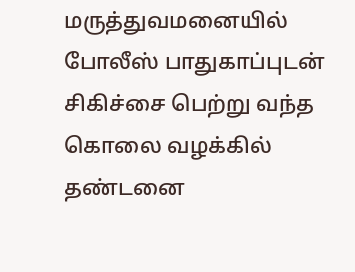மருத்துவமனையில் போலீஸ் பாதுகாப்புடன் சிகிச்சை பெற்று வந்த கொலை வழக்கில் தண்டனை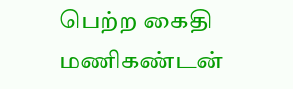பெற்ற கைதி மணிகண்டன்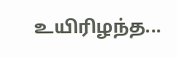உயிரிழந்த...